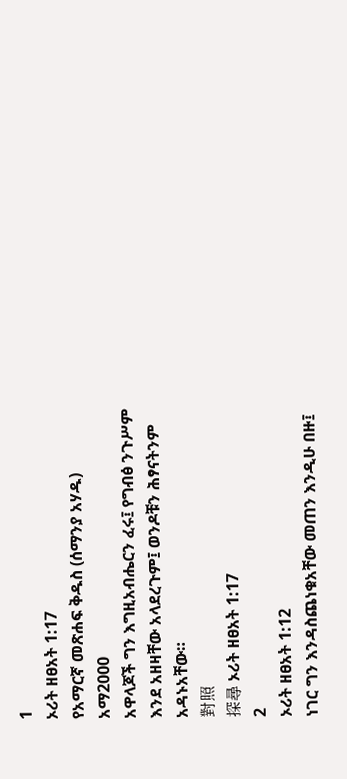1
ኦሪት ዘፀአት 1:17
የአማርኛ መጽሐፍ ቅዱስ (ሰማንያ አሃዱ)
አማ2000
አዋላጆች ግን እግዚአብሔርን ፈሩ፤ የግብፅ ንጉሥም እንደ አዘዛቸው አላደረጉም፤ ወንዶቹን ሕፃናትንም አዳኑአቸው።
對照
探尋 ኦሪት ዘፀአት 1:17
2
ኦሪት ዘፀአት 1:12
ነገር ግን እንዳስጨነቁአቸው መጠን እንዲሁ በዙ፤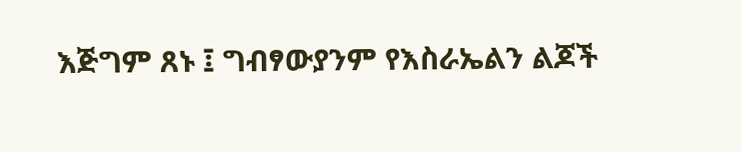እጅግም ጸኑ ፤ ግብፃውያንም የእስራኤልን ልጆች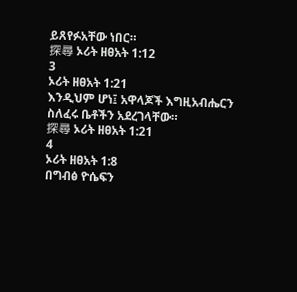ይጸየፉአቸው ነበር።
探尋 ኦሪት ዘፀአት 1:12
3
ኦሪት ዘፀአት 1:21
እንዲህም ሆነ፤ አዋላጆች እግዚአብሔርን ስለፈሩ ቤቶችን አደረገላቸው።
探尋 ኦሪት ዘፀአት 1:21
4
ኦሪት ዘፀአት 1:8
በግብፅ ዮሴፍን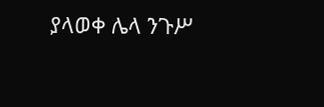ያላወቀ ሌላ ንጉሥ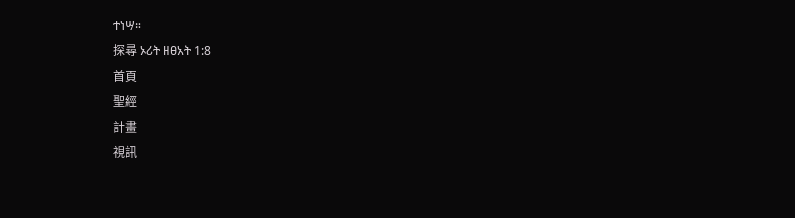ተነሣ።
探尋 ኦሪት ዘፀአት 1:8
首頁
聖經
計畫
視訊